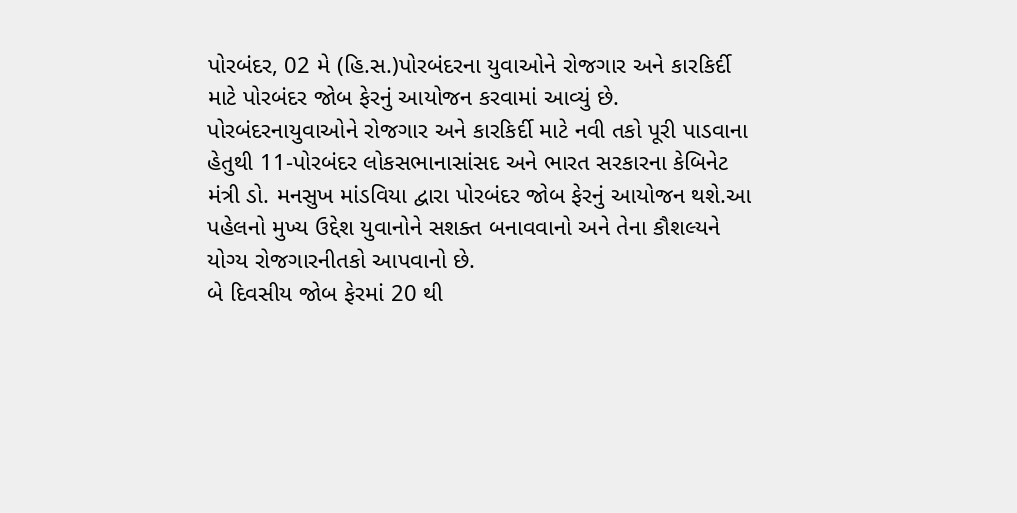પોરબંદર, 02 મે (હિ.સ.)પોરબંદરના યુવાઓને રોજગાર અને કારકિર્દી માટે પોરબંદર જોબ ફેરનું આયોજન કરવામાં આવ્યું છે.
પોરબંદરનાયુવાઓને રોજગાર અને કારકિર્દી માટે નવી તકો પૂરી પાડવાના હેતુથી 11-પોરબંદર લોકસભાનાસાંસદ અને ભારત સરકારના કેબિનેટ મંત્રી ડો. મનસુખ માંડવિયા દ્વારા પોરબંદર જોબ ફેરનું આયોજન થશે.આ પહેલનો મુખ્ય ઉદ્દેશ યુવાનોને સશક્ત બનાવવાનો અને તેના કૌશલ્યને યોગ્ય રોજગારનીતકો આપવાનો છે.
બે દિવસીય જોબ ફેરમાં 20 થી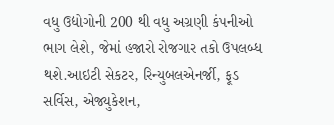વધુ ઉદ્યોગોની 200 થી વધુ અગ્રણી કંપનીઓ ભાગ લેશે, જેમાં હજારો રોજગાર તકો ઉપલબ્ધ થશે.આઇટી સેકટર, રિન્યુબલએનર્જી, ફૂડ સર્વિસ, એજ્યુકેશન,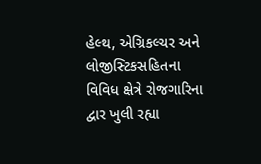હેલ્થ, એગ્રિકલ્ચર અને લોજીસ્ટિકસહિતના વિવિધ ક્ષેત્રે રોજગારિના દ્વાર ખુલી રહ્યા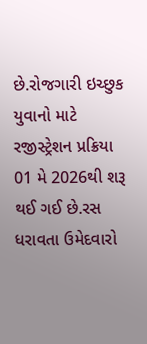છે.રોજગારી ઇચ્છુક યુવાનો માટે રજીસ્ટ્રેશન પ્રક્રિયા 01 મે 2026થી શરૂ થઈ ગઈ છે.રસ ધરાવતા ઉમેદવારો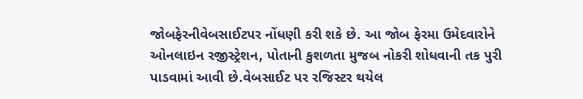જોબફેરનીવેબસાઈટપર નોંધણી કરી શકે છે. આ જોબ ફેરમા ઉમેદવારોને ઓનલાઇન રજીસ્ટ્રેશન, પોતાની કુશળતા મુજબ નોકરી શોધવાની તક પુરી પાડવામાં આવી છે.વેબસાઈટ પર રજિસ્ટર થયેલ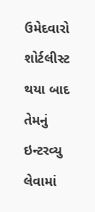ઉમેદવારો શોર્ટલીસ્ટ થયા બાદ તેમનું ઇન્ટરવ્યુ લેવામાં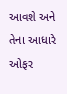આવશે અને તેના આધારે ઓફર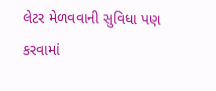લેટર મેળવવાની સુવિધા પણ કરવામાં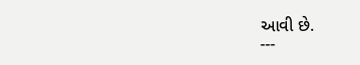આવી છે.
---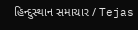હિન્દુસ્થાન સમાચાર / Tejas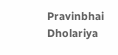Pravinbhai Dholariya